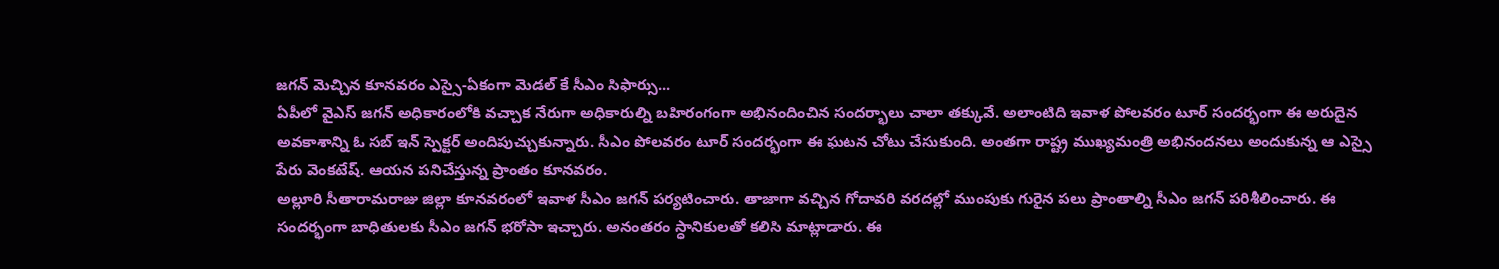జగన్ మెచ్చిన కూనవరం ఎస్సై-ఏకంగా మెడల్ కే సీఎం సిఫార్సు...
ఏపీలో వైఎస్ జగన్ అధికారంలోకి వచ్చాక నేరుగా అధికారుల్ని బహిరంగంగా అభినందించిన సందర్భాలు చాలా తక్కువే. అలాంటిది ఇవాళ పోలవరం టూర్ సందర్భంగా ఈ అరుదైన అవకాశాన్ని ఓ సబ్ ఇన్ స్పెక్టర్ అందిపుచ్చుకున్నారు. సీఎం పోలవరం టూర్ సందర్భంగా ఈ ఘటన చోటు చేసుకుంది. అంతగా రాష్ట్ర ముఖ్యమంత్రి అభినందనలు అందుకున్న ఆ ఎస్సై పేరు వెంకటేష్. ఆయన పనిచేస్తున్న ప్రాంతం కూనవరం.
అల్లూరి సీతారామరాజు జిల్లా కూనవరంలో ఇవాళ సీఎం జగన్ పర్యటించారు. తాజాగా వచ్చిన గోదావరి వరదల్లో ముంపుకు గురైన పలు ప్రాంతాల్ని సీఎం జగన్ పరిశీలించారు. ఈ సందర్భంగా బాధితులకు సీఎం జగన్ భరోసా ఇచ్చారు. అనంతరం స్ధానికులతో కలిసి మాట్లాడారు. ఈ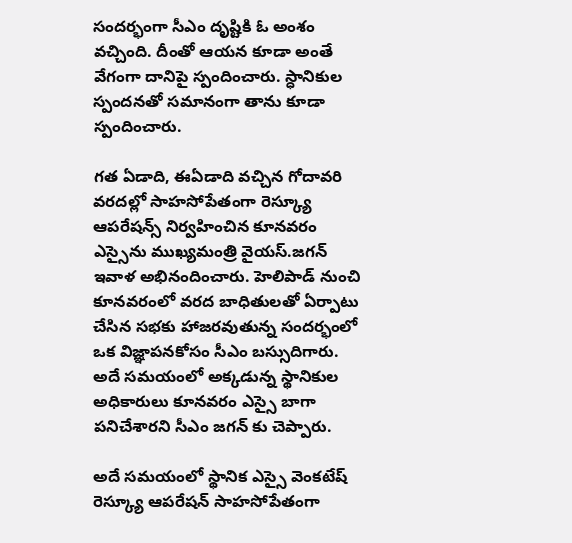సందర్భంగా సీఎం దృష్టికి ఓ అంశం వచ్చింది. దీంతో ఆయన కూడా అంతే వేగంగా దానిపై స్పందించారు. స్ధానికుల స్పందనతో సమానంగా తాను కూడా స్పందించారు.

గత ఏడాది, ఈఏడాది వచ్చిన గోదావరి వరదల్లో సాహసోపేతంగా రెస్క్యూ ఆపరేషన్స్ నిర్వహించిన కూనవరం ఎస్సైను ముఖ్యమంత్రి వైయస్.జగన్ ఇవాళ అభినందించారు. హెలిపాడ్ నుంచి కూనవరంలో వరద బాధితులతో ఏర్పాటు చేసిన సభకు హాజరవుతున్న సందర్భంలో ఒక విజ్ఞాపనకోసం సీఎం బస్సుదిగారు. అదే సమయంలో అక్కడున్న స్థానికుల అధికారులు కూనవరం ఎస్సై బాగా పనిచేశారని సీఎం జగన్ కు చెప్పారు.

అదే సమయంలో స్థానిక ఎస్సై వెంకటేష్ రెస్క్యూ ఆపరేషన్ సాహసోపేతంగా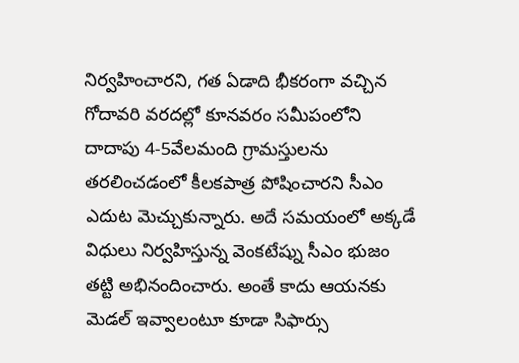నిర్వహించారని, గత ఏడాది భీకరంగా వచ్చిన గోదావరి వరదల్లో కూనవరం సమీపంలోని దాదాపు 4-5వేలమంది గ్రామస్తులను తరలించడంలో కీలకపాత్ర పోషించారని సీఎం ఎదుట మెచ్చుకున్నారు. అదే సమయంలో అక్కడే విధులు నిర్వహిస్తున్న వెంకటేష్ను సీఎం భుజం తట్టి అభినందించారు. అంతే కాదు ఆయనకు మెడల్ ఇవ్వాలంటూ కూడా సిఫార్సు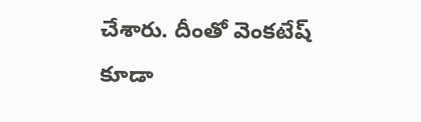చేశారు. దీంతో వెంకటేష్ కూడా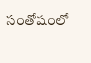సంతోషంలో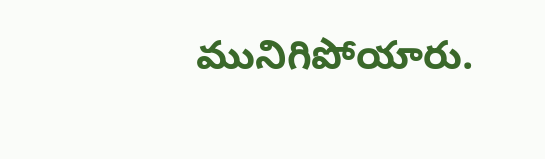మునిగిపోయారు.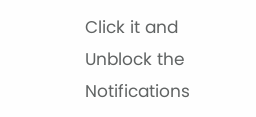Click it and Unblock the Notifications